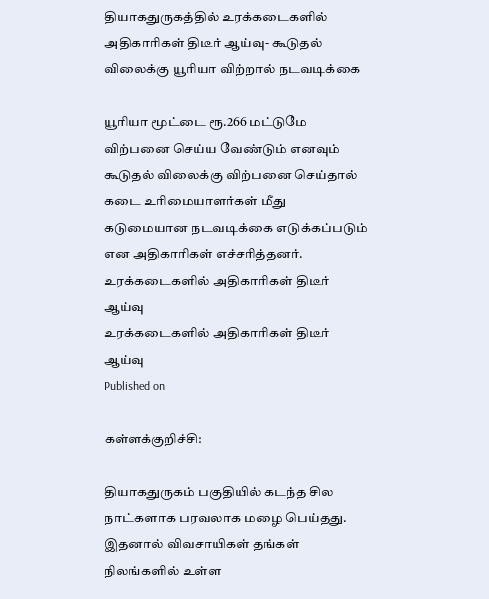தியாகதுருகத்தில் உரக்கடைகளில் அதிகாரிகள் திடீர் ஆய்வு- கூடுதல் விலைக்கு யூரியா விற்றால் நடவடிக்கை

யூரியா மூட்டை ரூ.266 மட்டுமே விற்பனை செய்ய வேண்டும் எனவும் கூடுதல் விலைக்கு விற்பனை செய்தால் கடை உரிமையாளர்கள் மீது கடுமையான நடவடிக்கை எடுக்கப்படும் என அதிகாரிகள் எச்சரித்தனர்.
உரக்கடைகளில் அதிகாரிகள் திடீர் ஆய்வு
உரக்கடைகளில் அதிகாரிகள் திடீர் ஆய்வு
Published on

கள்ளக்குறிச்சி:

தியாகதுருகம் பகுதியில் கடந்த சில நாட்களாக பரவலாக மழை பெய்தது. இதனால் விவசாயிகள் தங்கள் நிலங்களில் உள்ள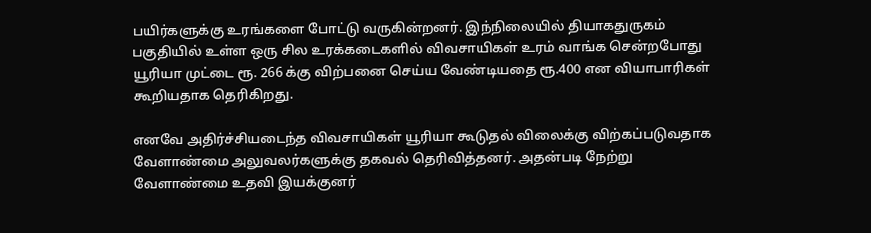பயிர்களுக்கு உரங்களை போட்டு வருகின்றனர். இந்நிலையில் தியாகதுருகம் பகுதியில் உள்ள ஒரு சில உரக்கடைகளில் விவசாயிகள் உரம் வாங்க சென்றபோது யூரியா முட்டை ரூ. 266 க்கு விற்பனை செய்ய வேண்டியதை ரூ.400 என வியாபாரிகள் கூறியதாக தெரிகிறது.

எனவே அதிர்ச்சியடைந்த விவசாயிகள் யூரியா கூடுதல் விலைக்கு விற்கப்படுவதாக வேளாண்மை அலுவலர்களுக்கு தகவல் தெரிவித்தனர். அதன்படி நேற்று வேளாண்மை உதவி இயக்குனர்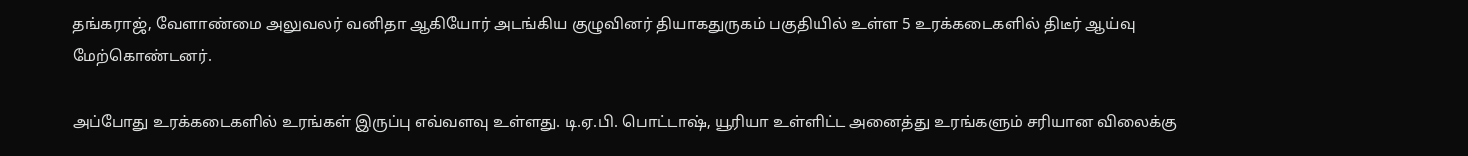தங்கராஜ், வேளாண்மை அலுவலர் வனிதா ஆகியோர் அடங்கிய குழுவினர் தியாகதுருகம் பகுதியில் உள்ள 5 உரக்கடைகளில் திடீர் ஆய்வு மேற்கொண்டனர்.

அப்போது உரக்கடைகளில் உரங்கள் இருப்பு எவ்வளவு உள்ளது. டி.ஏ.பி. பொட்டாஷ், யூரியா உள்ளிட்ட அனைத்து உரங்களும் சரியான விலைக்கு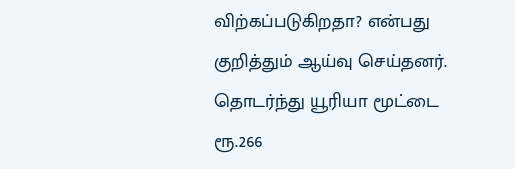விற்கப்படுகிறதா? என்பது குறித்தும் ஆய்வு செய்தனர். தொடர்ந்து யூரியா மூட்டை ரூ.266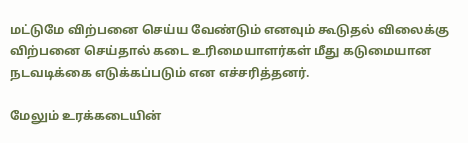மட்டுமே விற்பனை செய்ய வேண்டும் எனவும் கூடுதல் விலைக்கு விற்பனை செய்தால் கடை உரிமையாளர்கள் மீது கடுமையான நடவடிக்கை எடுக்கப்படும் என எச்சரித்தனர்.

மேலும் உரக்கடையின்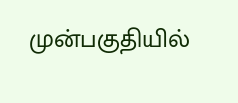முன்பகுதியில்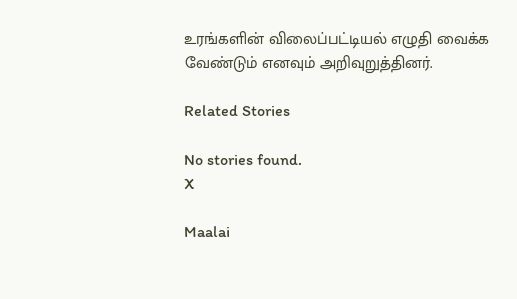உரங்களின் விலைப்பட்டியல் எழுதி வைக்க வேண்டும் எனவும் அறிவுறுத்தினர்.

Related Stories

No stories found.
X

Maalai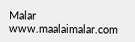Malar
www.maalaimalar.com